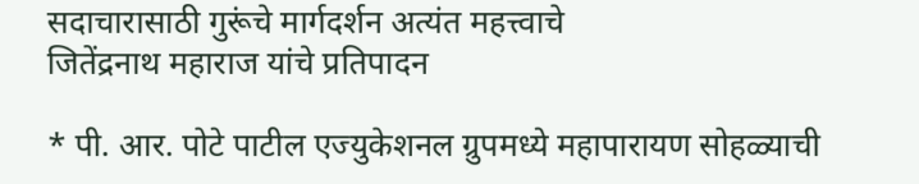सदाचारासाठी गुरूंचे मार्गदर्शन अत्यंत महत्त्वाचे
जितेंद्रनाथ महाराज यांचे प्रतिपादन

* पी. आर. पोटे पाटील एज्युकेशनल ग्रुपमध्ये महापारायण सोहळ्याची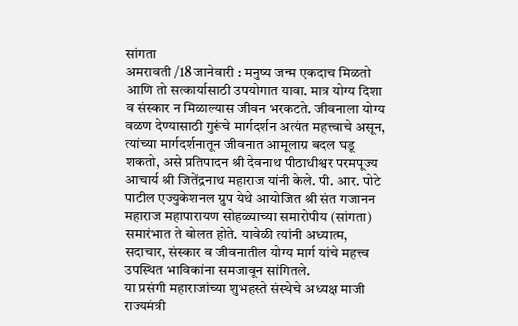सांगता
अमरावती /18 जानेवारी : मनुष्य जन्म एकदाच मिळतो आणि तो सत्कार्यासाठी उपयोगात यावा. मात्र योग्य दिशा व संस्कार न मिळाल्यास जीवन भरकटते. जीवनाला योग्य वळण देण्यासाठी गुरूंचे मार्गदर्शन अत्यंत महत्त्वाचे असून, त्यांच्या मार्गदर्शनातून जीवनात आमूलाग्र बदल घडू शकतो, असे प्रतिपादन श्री देवनाथ पीठाधीश्वर परमपूज्य आचार्य श्री जितेंद्रनाथ महाराज यांनी केले. पी. आर. पोटे पाटील एज्युकेशनल ग्रुप येथे आयोजित श्री संत गजानन महाराज महापारायण सोहळ्याच्या समारोपीय (सांगता) समारंभात ते बोलत होते. यावेळी त्यांनी अध्यात्म, सदाचार, संस्कार व जीवनातील योग्य मार्ग यांचे महत्त्व उपस्थित भाविकांना समजावून सांगितले.
या प्रसंगी महाराजांच्या शुभहस्ते संस्थेचे अध्यक्ष माजी राज्यमंत्री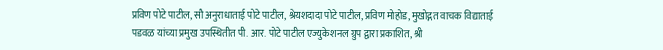प्रविण पोटे पाटील, सौ अनुराधाताई पोटे पाटील, श्रेयशदादा पोटे पाटील, प्रविण मोहोड, मुखोद्गत वाचक विद्याताई पडवळ यांच्या प्रमुख उपस्थितीत पी. आर. पोटे पाटील एज्युकेशनल ग्रुप द्वारा प्रकाशित, श्री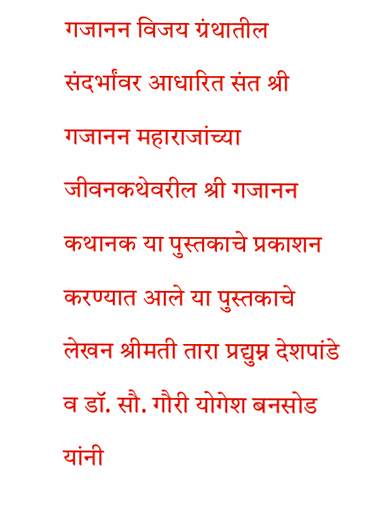गजानन विजय ग्रंथातील संदर्भांवर आधारित संत श्री गजानन महाराजांच्या जीवनकथेवरील श्री गजानन कथानक या पुस्तकाचे प्रकाशन करण्यात आले या पुस्तकाचे लेखन श्रीमती तारा प्रद्युम्न देशपांडे व डॉ. सौ. गौरी योगेश बनसोड यांनी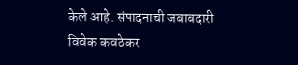केले आहे. संपादनाची जबाबदारी विवेक कवठेकर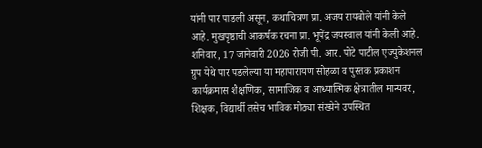यांनी पार पाडली असून, कथाचित्रण प्रा. अजय रायबोले यांनी केले आहे. मुखपृष्ठाची आकर्षक रचना प्रा. भूपेंद्र जयस्वाल यांनी केली आहे.
शनिवार, 17 जानेवारी 2026 रोजी पी. आर. पोटे पाटील एज्युकेशनल ग्रुप येथे पार पडलेल्या या महापारायण सोहळा व पुस्तक प्रकाशन कार्यक्रमास शैक्षणिक, सामाजिक व आध्यात्मिक क्षेत्रातील मान्यवर, शिक्षक, विद्यार्थी तसेच भाविक मोठ्या संख्येने उपस्थित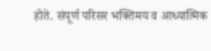होते. संपूर्ण परिसर भक्तिमय व आध्यात्मिक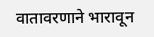वातावरणाने भारावून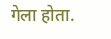गेला होता.